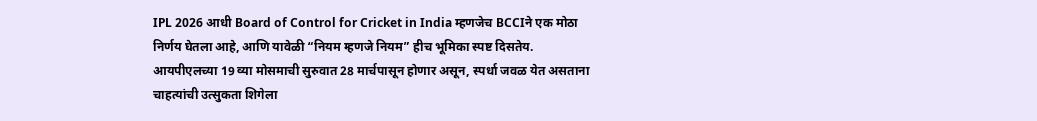IPL 2026 आधी Board of Control for Cricket in India म्हणजेच BCCIने एक मोठा निर्णय घेतला आहे, आणि यावेळी “नियम म्हणजे नियम” हीच भूमिका स्पष्ट दिसतेय. आयपीएलच्या 19 व्या मोसमाची सुरुवात 28 मार्चपासून होणार असून, स्पर्धा जवळ येत असताना चाहत्यांची उत्सुकता शिगेला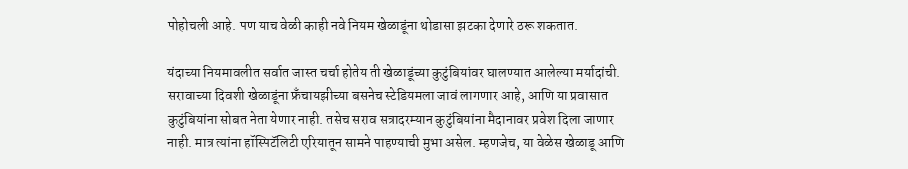पोहोचली आहे. पण याच वेळी काही नवे नियम खेळाडूंना थोडासा झटका देणारे ठरू शकतात.

यंदाच्या नियमावलीत सर्वात जास्त चर्चा होतेय ती खेळाडूंच्या कुटुंबियांवर घालण्यात आलेल्या मर्यादांची. सरावाच्या दिवशी खेळाडूंना फ्रँचायझीच्या बसनेच स्टेडियमला जावं लागणार आहे, आणि या प्रवासात कुटुंबियांना सोबत नेता येणार नाही. तसेच सराव सत्रादरम्यान कुटुंबियांना मैदानावर प्रवेश दिला जाणार नाही. मात्र त्यांना हॉस्पिटॅलिटी एरियातून सामने पाहण्याची मुभा असेल. म्हणजेच, या वेळेस खेळाडू आणि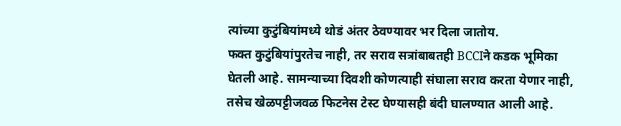त्यांच्या कुटुंबियांमध्ये थोडं अंतर ठेवण्यावर भर दिला जातोय.
फक्त कुटुंबियांपुरतेच नाही, तर सराव सत्रांबाबतही BCCIने कडक भूमिका घेतली आहे. सामन्याच्या दिवशी कोणत्याही संघाला सराव करता येणार नाही, तसेच खेळपट्टीजवळ फिटनेस टेस्ट घेण्यासही बंदी घालण्यात आली आहे.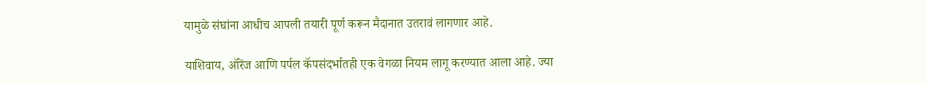यामुळे संघांना आधीच आपली तयारी पूर्ण करून मैदानात उतरावं लागणार आहे.

याशिवाय, ऑरेंज आणि पर्पल कॅपसंदर्भातही एक वेगळा नियम लागू करण्यात आला आहे. ज्या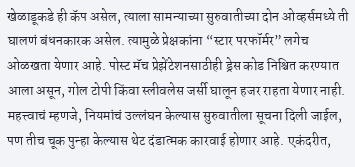खेळाडूकडे ही कॅप असेल, त्याला सामन्याच्या सुरुवातीच्या दोन ओव्हर्समध्ये ती घालणं बंधनकारक असेल. त्यामुळे प्रेक्षकांना “स्टार परफॉर्मर” लगेच ओळखता येणार आहे. पोस्ट मॅच प्रेझेंटेशनसाठीही ड्रेस कोड निश्चित करण्यात आला असून, गोल टोपी किंवा स्लीवलेस जर्सी घालून हजर राहता येणार नाही.
महत्त्वाचं म्हणजे, नियमांचं उल्लंघन केल्यास सुरुवातीला सूचना दिली जाईल, पण तीच चूक पुन्हा केल्यास थेट दंडात्मक कारवाई होणार आहे. एकंदरीत,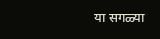या सगळ्या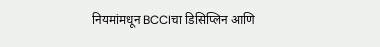नियमांमधून BCCIचा डिसिप्लिन आणि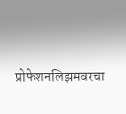प्रोफेशनलिझमवरचा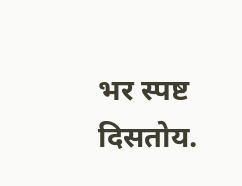भर स्पष्ट दिसतोय.